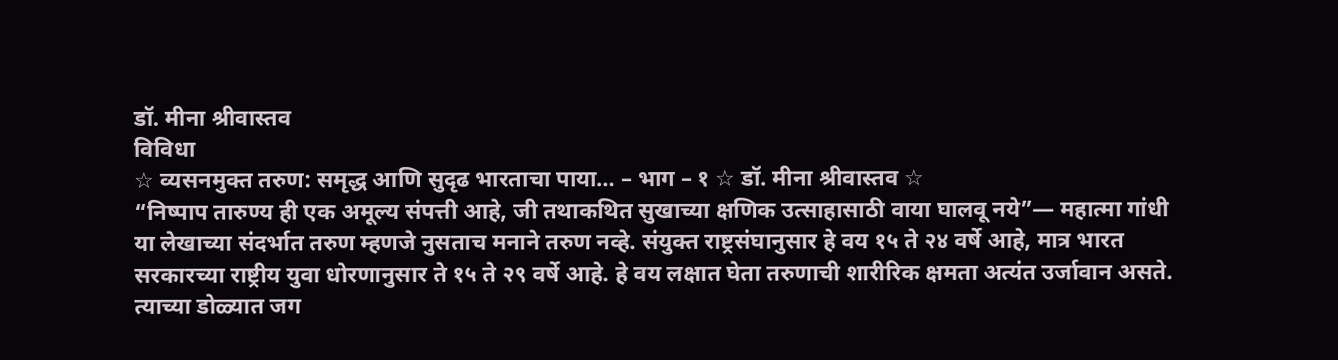डॉ. मीना श्रीवास्तव
विविधा
☆ व्यसनमुक्त तरुण: समृद्ध आणि सुदृढ भारताचा पाया… – भाग – १ ☆ डॉ. मीना श्रीवास्तव ☆
“निष्पाप तारुण्य ही एक अमूल्य संपत्ती आहे, जी तथाकथित सुखाच्या क्षणिक उत्साहासाठी वाया घालवू नये”— महात्मा गांधी
या लेखाच्या संदर्भात तरुण म्हणजे नुसताच मनाने तरुण नव्हे. संयुक्त राष्ट्रसंघानुसार हे वय १५ ते २४ वर्षे आहे, मात्र भारत सरकारच्या राष्ट्रीय युवा धोरणानुसार ते १५ ते २९ वर्षे आहे. हे वय लक्षात घेता तरुणाची शारीरिक क्षमता अत्यंत उर्जावान असते. त्याच्या डोळ्यात जग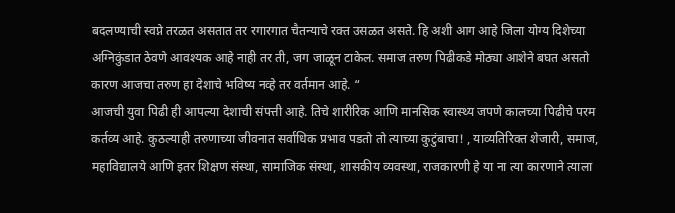बदलण्याची स्वप्ने तरळत असतात तर रगारगात चैतन्याचे रक्त उसळत असते. हि अशी आग आहे जिला योग्य दिशेच्या अग्निकुंडात ठेवणे आवश्यक आहे नाही तर ती, जग जाळून टाकेल. समाज तरुण पिढीकडे मोठ्या आशेने बघत असतो कारण आजचा तरुण हा देशाचे भविष्य नव्हे तर वर्तमान आहे. “
आजची युवा पिढी ही आपल्या देशाची संपत्ती आहे. तिचे शारीरिक आणि मानसिक स्वास्थ्य जपणे कालच्या पिढीचे परम कर्तव्य आहे. कुठल्याही तरुणाच्या जीवनात सर्वाधिक प्रभाव पडतो तो त्याच्या कुटुंबाचा! , याव्यतिरिक्त शेजारी, समाज, महाविद्यालये आणि इतर शिक्षण संस्था, सामाजिक संस्था, शासकीय व्यवस्था, राजकारणी हे या ना त्या कारणाने त्याला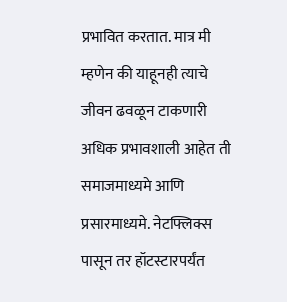प्रभावित करतात. मात्र मी म्हणेन की याहूनही त्याचे जीवन ढवळून टाकणारी अधिक प्रभावशाली आहेत ती समाजमाध्यमे आणि प्रसारमाध्यमे. नेटफ्लिक्स पासून तर हॉटस्टारपर्यंत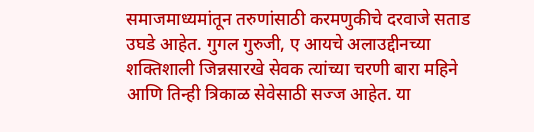समाजमाध्यमांतून तरुणांसाठी करमणुकीचे दरवाजे सताड उघडे आहेत. गुगल गुरुजी, ए आयचे अलाउद्दीनच्या शक्तिशाली जिन्नसारखे सेवक त्यांच्या चरणी बारा महिने आणि तिन्ही त्रिकाळ सेवेसाठी सज्ज आहेत. या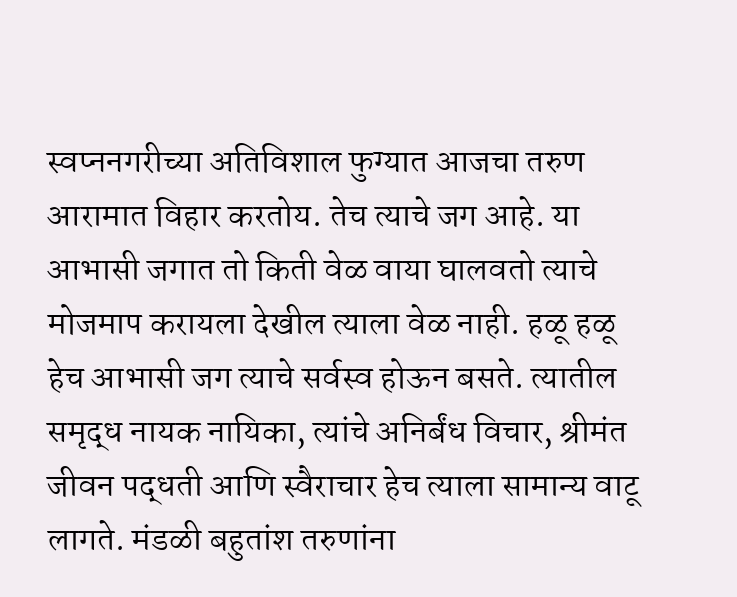स्वप्ननगरीच्या अतिविशाल फुग्यात आजचा तरुण आरामात विहार करतोय. तेच त्याचे जग आहे. या आभासी जगात तो किती वेळ वाया घालवतो त्याचे मोजमाप करायला देखील त्याला वेळ नाही. हळू हळू हेच आभासी जग त्याचे सर्वस्व होऊन बसते. त्यातील समृद्ध नायक नायिका, त्यांचे अनिर्बंध विचार, श्रीमंत जीवन पद्धती आणि स्वैराचार हेच त्याला सामान्य वाटू लागते. मंडळी बहुतांश तरुणांना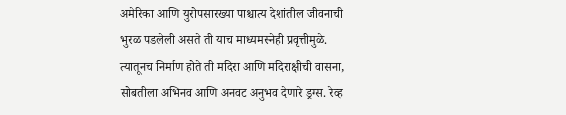अमेरिका आणि युरोपसारख्या पाश्चात्य देशांतील जीवनाची भुरळ पडलेली असते ती याच माध्यमस्नेही प्रवृत्तीमुळे. त्यातूनच निर्माण होते ती मदिरा आणि मदिराक्षीची वासना, सोबतीला अभिनव आणि अनवट अनुभव देणारे ड्रग्स. रेव्ह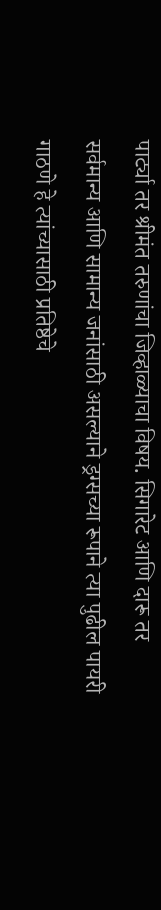पार्ट्या तर श्रीमंत तरुणांचा जिव्हाळ्याचा विषय. सिगारेट आणि दारू तर सर्वमान्य आणि सामान्य जनांसाठी असल्याने ड्रग्सच्या रूपाने त्या पुढील पायरी गाठणे हे त्यांच्यासाठी प्रतिष्ठेचे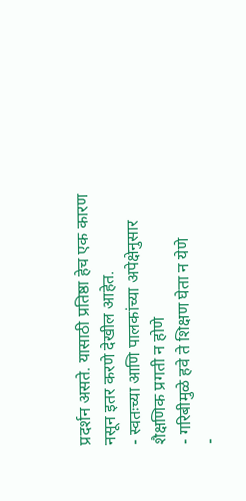प्रदर्शन असते. यासाठी प्रतिष्ठा हेच एक कारण नसून इतर करणे देखील आहेत.
- स्वतःच्या आणि पालकांच्या अपेक्षेनुसार शैक्षणिक प्रगती न होणे
- गरिबीमुळे हवे ते शिक्षण घेता न येणे
-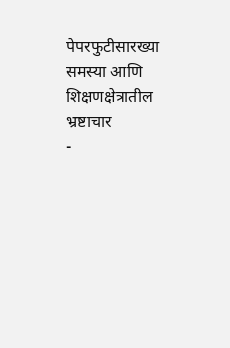पेपरफुटीसारख्या समस्या आणि शिक्षणक्षेत्रातील भ्रष्टाचार
-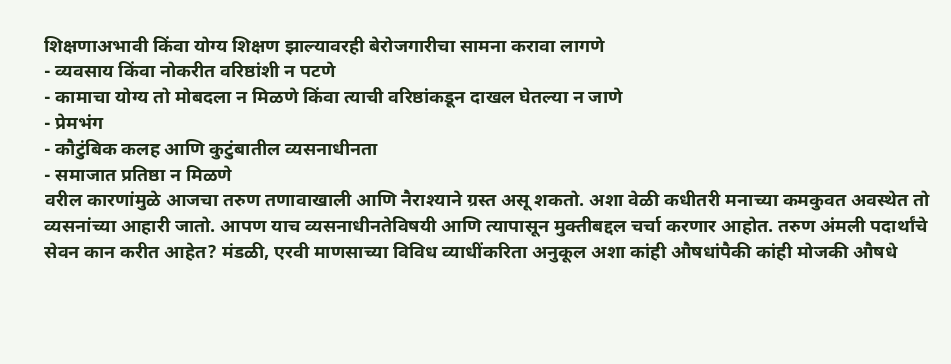शिक्षणाअभावी किंवा योग्य शिक्षण झाल्यावरही बेरोजगारीचा सामना करावा लागणे
- व्यवसाय किंवा नोकरीत वरिष्ठांशी न पटणे
- कामाचा योग्य तो मोबदला न मिळणे किंवा त्याची वरिष्ठांकडून दाखल घेतल्या न जाणे
- प्रेमभंग
- कौटुंबिक कलह आणि कुटुंबातील व्यसनाधीनता
- समाजात प्रतिष्ठा न मिळणे
वरील कारणांमुळे आजचा तरुण तणावाखाली आणि नैराश्याने ग्रस्त असू शकतो. अशा वेळी कधीतरी मनाच्या कमकुवत अवस्थेत तो व्यसनांच्या आहारी जातो. आपण याच व्यसनाधीनतेविषयी आणि त्यापासून मुक्तीबद्दल चर्चा करणार आहोत. तरुण अंमली पदार्थांचे सेवन कान करीत आहेत? मंडळी, एरवी माणसाच्या विविध व्याधींकरिता अनुकूल अशा कांही औषधांपैकी कांही मोजकी औषधे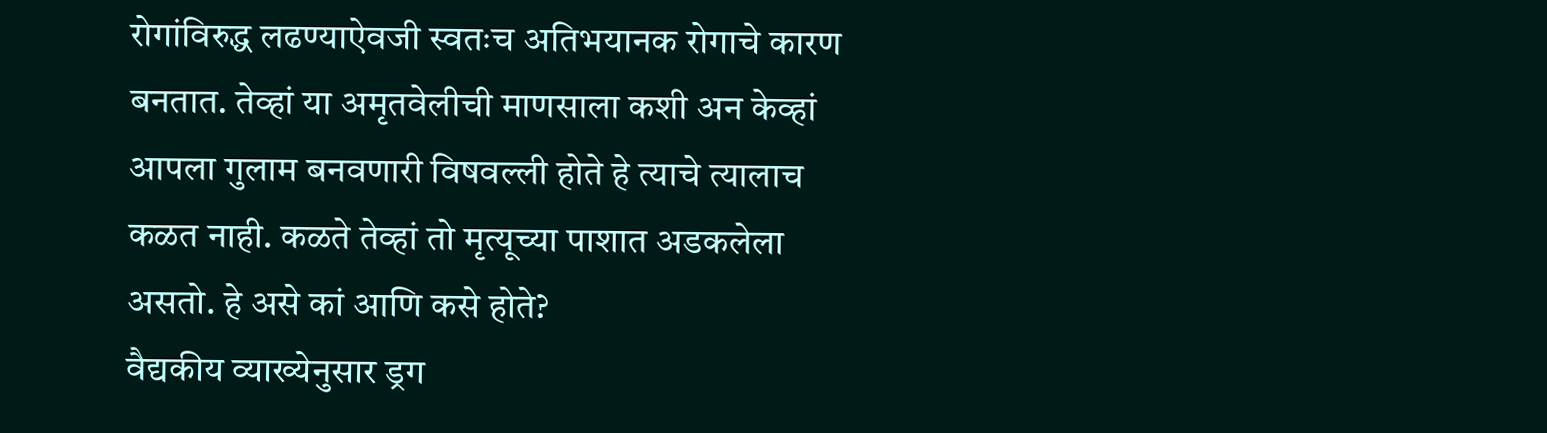रोगांविरुद्ध लढण्याऐवजी स्वतःच अतिभयानक रोगाचे कारण बनतात. तेव्हां या अमृतवेलीची माणसाला कशी अन केव्हां आपला गुलाम बनवणारी विषवल्ली होते हे त्याचे त्यालाच कळत नाही. कळते तेव्हां तो मृत्यूच्या पाशात अडकलेला असतो. हे असे कां आणि कसे होते?
वैद्यकीय व्याख्येनुसार ड्रग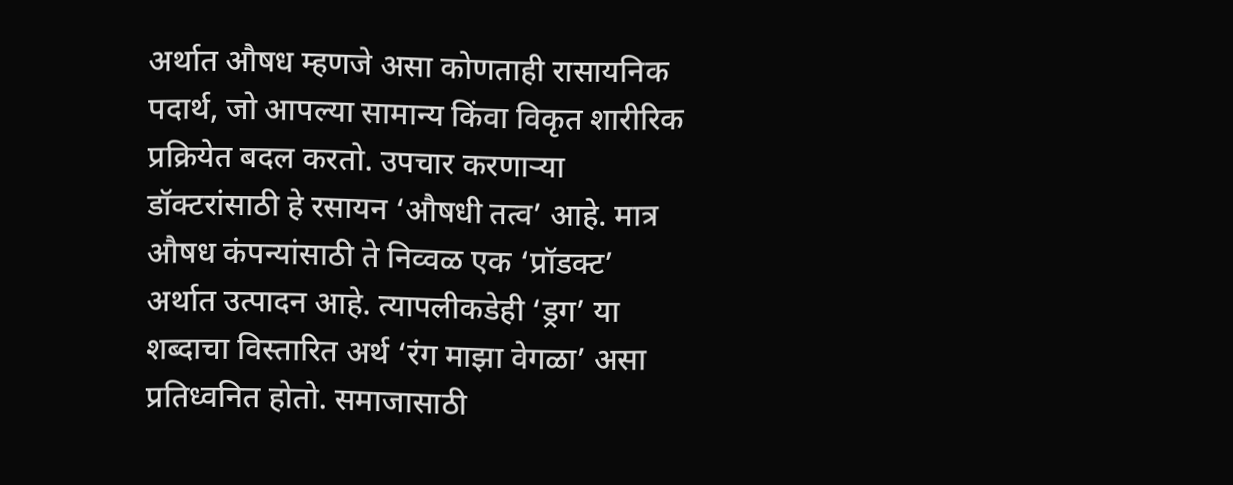अर्थात औषध म्हणजे असा कोणताही रासायनिक पदार्थ, जो आपल्या सामान्य किंवा विकृत शारीरिक प्रक्रियेत बदल करतो. उपचार करणाऱ्या डॉक्टरांसाठी हे रसायन ‘औषधी तत्व’ आहे. मात्र औषध कंपन्यांसाठी ते निव्वळ एक ‘प्रॉडक्ट’ अर्थात उत्पादन आहे. त्यापलीकडेही ‘ड्रग’ या शब्दाचा विस्तारित अर्थ ‘रंग माझा वेगळा’ असा प्रतिध्वनित होतो. समाजासाठी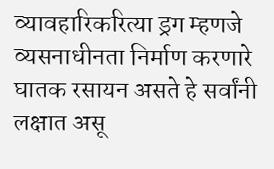व्यावहारिकरित्या ड्रग म्हणजे व्यसनाधीनता निर्माण करणारे घातक रसायन असते हे सर्वांनी लक्षात असू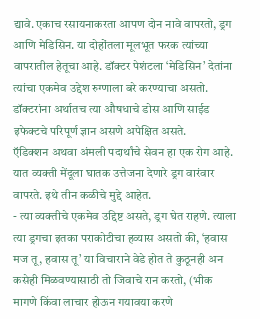द्यावे. एकाच रसायनाकरता आपण दोन नावे वापरतो, ड्रग आणि मेडिसिन. या दोहोंतला मूलभूत फरक त्यांच्या वापरातील हेतूचा आहे. डॉक्टर पेशंटला ‘मेडिसिन’ देतांना त्यांचा एकमेव उद्देश रुग्णाला बरे करण्याचा असतो. डॉक्टरांना अर्थातच त्या औषधाचे डोस आणि साईड इफेक्टचे परिपूर्ण ज्ञान असणे अपेक्षित असते.
ऍडिक्शन अथवा अंमली पदार्थांचे सेवन हा एक रोग आहे. यात व्यक्ती मेंदूला घातक उत्तेजना देणारे ड्रग वारंवार वापरते. इथे तीन कळीचे मुद्दे आहेत.
- त्या व्यक्तीचे एकमेव उद्दिष्ट असते, ड्रग घेत राहणे. त्याला त्या ड्रगचा इतका पराकोटीचा हव्यास असतो की, ‘हवास मज तू, हवास तू’ या विचाराने वेडे होत ते कुठूनही अन कसेही मिळवण्यासाठी तो जिवाचे रान करतो, (भीक मागणे किंवा लाचार होऊन गयावया करणे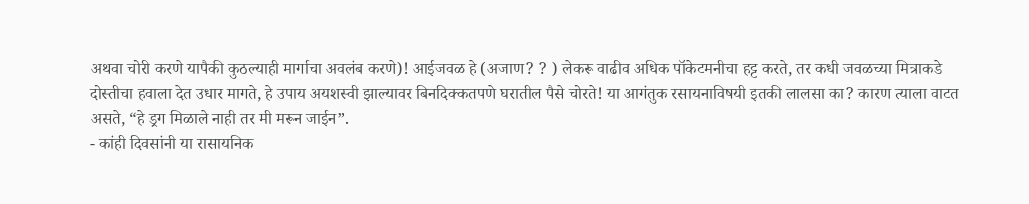अथवा चोरी करणे यापैकी कुठल्याही मार्गाचा अवलंब करणे)! आईजवळ हे (अजाण? ? ) लेकरू वाढीव अधिक पॉकेटमनीचा हट्ट करते, तर कधी जवळच्या मित्राकडे दोस्तीचा हवाला देत उधार मागते, हे उपाय अयशस्वी झाल्यावर बिनदिक्कतपणे घरातील पैसे चोरते! या आगंतुक रसायनाविषयी इतकी लालसा का? कारण त्याला वाटत असते, “हे ड्रग मिळाले नाही तर मी मरून जाईन”.
- कांही दिवसांनी या रासायनिक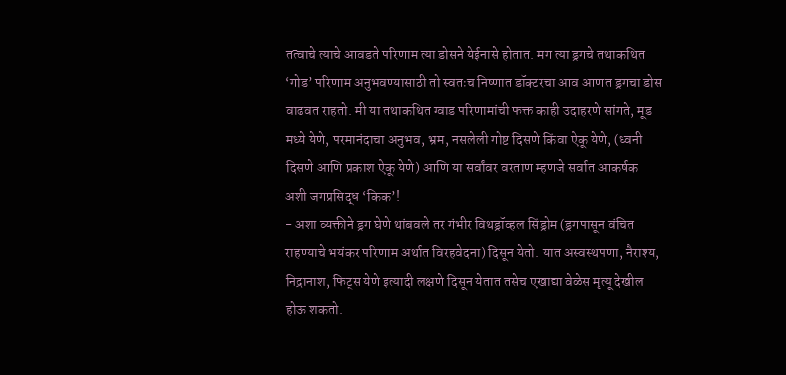तत्वाचे त्याचे आवडते परिणाम त्या डोसने येईनासे होतात. मग त्या ड्रगचे तथाकथित ‘गोड’ परिणाम अनुभवण्यासाठी तो स्वतःच निष्णात डॉक्टरचा आव आणत ड्रगचा डोस वाढवत राहतो. मी या तथाकथित ग्वाड परिणामांची फक्त काही उदाहरणे सांगते, मूड मध्ये येणे, परमानंदाचा अनुभव, भ्रम, नसलेली गोष्ट दिसणे किंवा ऐकू येणे, (ध्वनी दिसणे आणि प्रकाश ऐकू येणे) आणि या सर्वांवर वरताण म्हणजे सर्वात आकर्षक अशी जगप्रसिद्ध ‘किक’!
- अशा व्यक्तीने ड्रग घेणे थांबवले तर गंभीर विथड्रॉव्हल सिंड्रोम (ड्रगपासून वंचित राहण्याचे भयंकर परिणाम अर्थात विरहवेदना) दिसून येतो. यात अस्वस्थपणा, नैराश्य, निद्रानाश, फिट्स येणे इत्यादी लक्षणे दिसून येतात तसेच एखाद्या वेळेस मृत्यू देखील होऊ शकतो.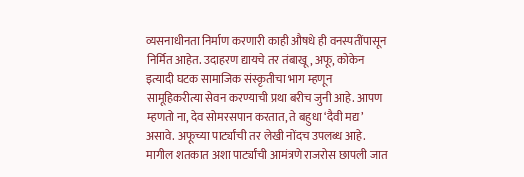व्यसनाधीनता निर्माण करणारी काही औषधे ही वनस्पतींपासून निर्मित आहेत. उदाहरण द्यायचे तर तंबाखू, अफू, कोकेन इत्यादी घटक सामाजिक संस्कृतीचा भाग म्हणून सामूहिकरीत्या सेवन करण्याची प्रथा बरीच जुनी आहे. आपण म्हणतो ना, देव सोमरसपान करतात, ते बहुधा ‘दैवी मद्य’ असावे. अफूच्या पार्ट्यांची तर लेखी नोंदच उपलब्ध आहे. मागील शतकात अशा पार्ट्यांची आमंत्रणे राजरोस छापली जात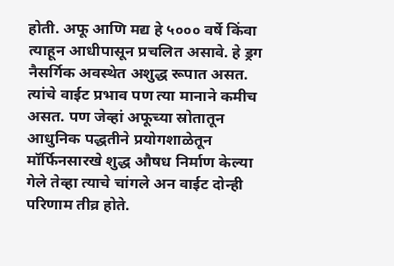होती. अफू आणि मद्य हे ५००० वर्षे किंवा त्याहून आधीपासून प्रचलित असावे. हे ड्रग नैसर्गिक अवस्थेत अशुद्ध रूपात असत. त्यांचे वाईट प्रभाव पण त्या मानाने कमीच असत. पण जेव्हां अफूच्या स्रोतातून आधुनिक पद्धतीने प्रयोगशाळेतून मॉर्फिनसारखे शुद्ध औषध निर्माण केल्या गेले तेव्हा त्याचे चांगले अन वाईट दोन्ही परिणाम तीव्र होते.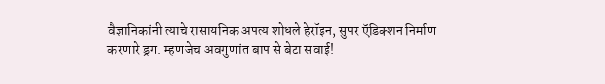वैज्ञानिकांनी त्याचे रासायनिक अपत्य शोधले हेरॉइन, सुपर ऍडिक्शन निर्माण करणारे ड्रग. म्हणजेच अवगुणांत बाप से बेटा सवाई!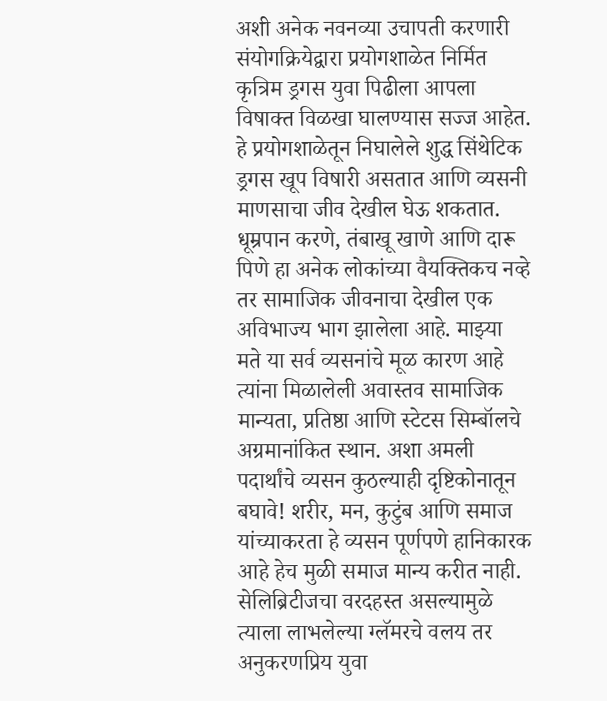अशी अनेक नवनव्या उचापती करणारी संयोगक्रियेद्वारा प्रयोगशाळेत निर्मित कृत्रिम ड्रगस युवा पिढीला आपला विषाक्त विळखा घालण्यास सज्ज आहेत. हे प्रयोगशाळेतून निघालेले शुद्ध सिंथेटिक ड्रगस खूप विषारी असतात आणि व्यसनी माणसाचा जीव देखील घेऊ शकतात.
धूम्रपान करणे, तंबाखू खाणे आणि दारू पिणे हा अनेक लोकांच्या वैयक्तिकच नव्हे तर सामाजिक जीवनाचा देखील एक अविभाज्य भाग झालेला आहे. माझ्या मते या सर्व व्यसनांचे मूळ कारण आहे त्यांना मिळालेली अवास्तव सामाजिक मान्यता, प्रतिष्ठा आणि स्टेटस सिम्बॉलचे अग्रमानांकित स्थान. अशा अमली पदार्थांचे व्यसन कुठल्याही दृष्टिकोनातून बघावे! शरीर, मन, कुटुंब आणि समाज यांच्याकरता हे व्यसन पूर्णपणे हानिकारक आहे हेच मुळी समाज मान्य करीत नाही. सेलिब्रिटीजचा वरदहस्त असल्यामुळे त्याला लाभलेल्या ग्लॅमरचे वलय तर अनुकरणप्रिय युवा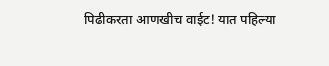पिढीकरता आणखीच वाईट! यात पहिल्या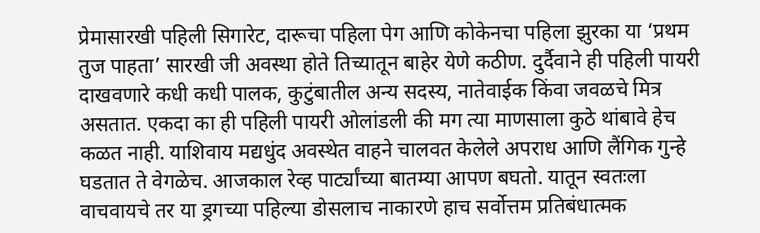प्रेमासारखी पहिली सिगारेट, दारूचा पहिला पेग आणि कोकेनचा पहिला झुरका या ‘प्रथम तुज पाहता’ सारखी जी अवस्था होते तिच्यातून बाहेर येणे कठीण. दुर्दैवाने ही पहिली पायरी दाखवणारे कधी कधी पालक, कुटुंबातील अन्य सदस्य, नातेवाईक किंवा जवळचे मित्र असतात. एकदा का ही पहिली पायरी ओलांडली की मग त्या माणसाला कुठे थांबावे हेच कळत नाही. याशिवाय मद्यधुंद अवस्थेत वाहने चालवत केलेले अपराध आणि लैंगिक गुन्हे घडतात ते वेगळेच. आजकाल रेव्ह पार्ट्यांच्या बातम्या आपण बघतो. यातून स्वतःला वाचवायचे तर या ड्रगच्या पहिल्या डोसलाच नाकारणे हाच सर्वोत्तम प्रतिबंधात्मक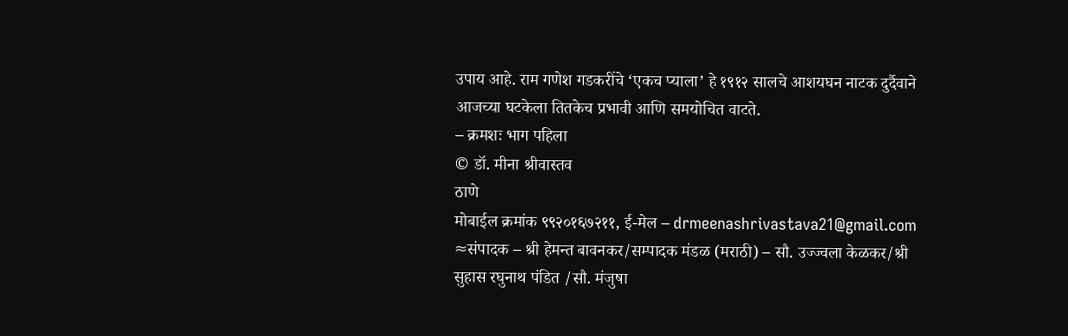उपाय आहे. राम गणेश गडकरींचे ‘एकच प्याला’ हे १९१२ सालचे आशयघन नाटक दुर्दैवाने आजच्या घटकेला तितकेच प्रभावी आणि समयोचित वाटते.
– क्रमशः भाग पहिला
© डॉ. मीना श्रीवास्तव
ठाणे
मोबाईल क्रमांक ९९२०१६७२११, ई-मेल – drmeenashrivastava21@gmail.com
≈संपादक – श्री हेमन्त बावनकर/सम्पादक मंडळ (मराठी) – सौ. उज्ज्वला केळकर/श्री सुहास रघुनाथ पंडित /सौ. मंजुषा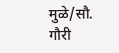मुळे/सौ. गौरी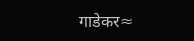गाडेकर≈